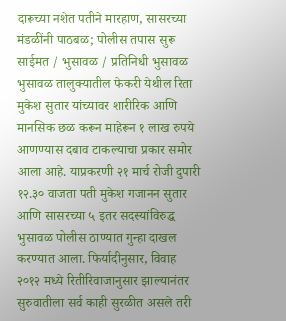दारूच्या नशेत पतीने मारहाण, सासरच्या मंडळींनी पाठबळ; पोलीस तपास सुरू साईमत / भुसावळ / प्रतिनिधी भुसावळ भुसावळ तालुक्यातील फेकरी येथील रिता मुकेश सुतार यांच्यावर शारीरिक आणि मानसिक छळ करून माहेरून १ लाख रुपये आणण्यास दबाव टाकल्याचा प्रकार समोर आला आहे. याप्रकरणी २१ मार्च रोजी दुपारी १२.३० वाजता पती मुकेश गजानन सुतार आणि सासरच्या ५ इतर सदस्यांविरुद्ध भुसावळ पोलीस ठाण्यात गुन्हा दाखल करण्यात आला. फिर्यादीनुसार, विवाह २०१२ मध्ये रितीरिवाजानुसार झाल्यानंतर सुरुवातीला सर्व काही सुरळीत असले तरी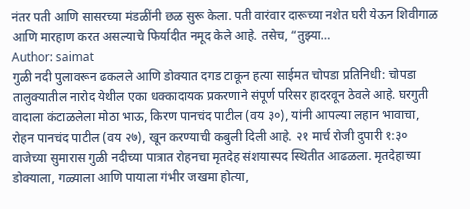नंतर पती आणि सासरच्या मंडळींनी छळ सुरू केला. पती वारंवार दारूच्या नशेत घरी येऊन शिवीगाळ आणि मारहाण करत असल्याचे फिर्यादीत नमूद केले आहे. तसेच, “तुझ्या…
Author: saimat
गुळी नदी पुलावरून ढकलले आणि डोक्यात दगड टाकून हत्या साईमत चोपडा प्रतिनिधी: चोपडा तालुक्यातील नारोद येथील एका धक्कादायक प्रकरणाने संपूर्ण परिसर हादरवून ठेवले आहे. घरगुती वादाला कंटाळलेला मोठा भाऊ, किरण पानचंद पाटील (वय ३०), यांनी आपल्या लहान भावाचा, रोहन पानचंद पाटील (वय २७), खून करण्याची कबुली दिली आहे. २१ मार्च रोजी दुपारी १:३० वाजेच्या सुमारास गुळी नदीच्या पात्रात रोहनचा मृतदेह संशयास्पद स्थितीत आढळला. मृतदेहाच्या डोक्याला, गळ्याला आणि पायाला गंभीर जखमा होत्या,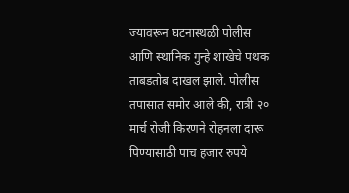ज्यावरून घटनास्थळी पोलीस आणि स्थानिक गुन्हे शाखेचे पथक ताबडतोब दाखल झाले. पोलीस तपासात समोर आले की, रात्री २० मार्च रोजी किरणने रोहनला दारू पिण्यासाठी पाच हजार रुपये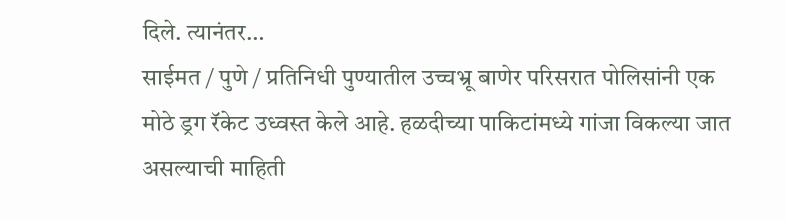दिले. त्यानंतर…
साईमत / पुणे / प्रतिनिधी पुण्यातील उच्चभ्रू बाणेर परिसरात पोलिसांनी एक मोठे ड्रग रॅकेट उध्वस्त केले आहे. हळदीच्या पाकिटांमध्ये गांजा विकल्या जात असल्याची माहिती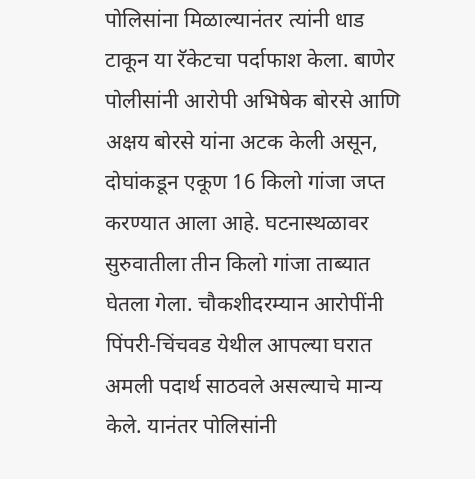पोलिसांना मिळाल्यानंतर त्यांनी धाड टाकून या रॅकेटचा पर्दाफाश केला. बाणेर पोलीसांनी आरोपी अभिषेक बोरसे आणि अक्षय बोरसे यांना अटक केली असून, दोघांकडून एकूण 16 किलो गांजा जप्त करण्यात आला आहे. घटनास्थळावर सुरुवातीला तीन किलो गांजा ताब्यात घेतला गेला. चौकशीदरम्यान आरोपींनी पिंपरी-चिंचवड येथील आपल्या घरात अमली पदार्थ साठवले असल्याचे मान्य केले. यानंतर पोलिसांनी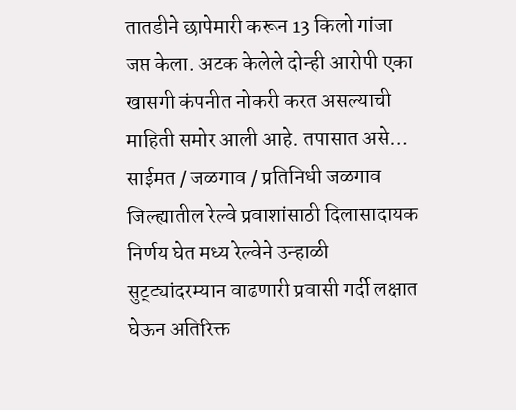तातडीने छापेमारी करून 13 किलो गांजा जप्त केला. अटक केलेले दोन्ही आरोपी एका खासगी कंपनीत नोकरी करत असल्याची माहिती समोर आली आहे. तपासात असे…
साईमत / जळगाव / प्रतिनिधी जळगाव जिल्ह्यातील रेल्वे प्रवाशांसाठी दिलासादायक निर्णय घेत मध्य रेल्वेने उन्हाळी सुट्ट्यांदरम्यान वाढणारी प्रवासी गर्दी लक्षात घेऊन अतिरिक्त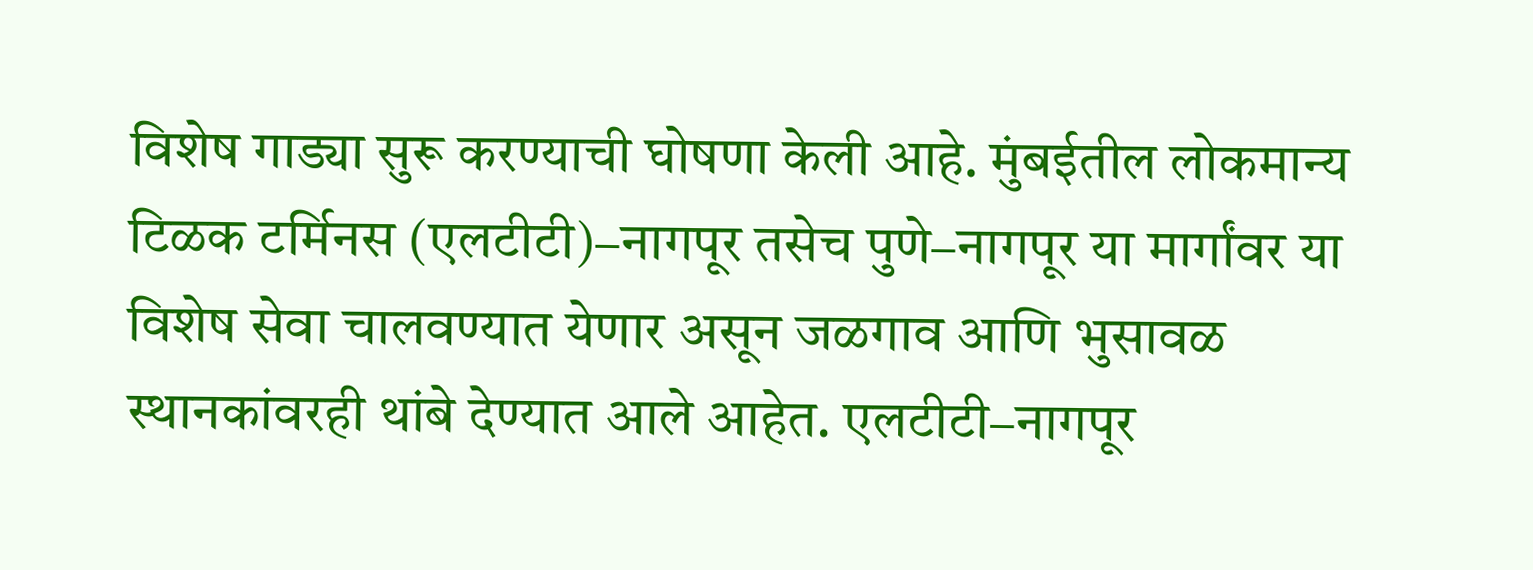विशेष गाड्या सुरू करण्याची घोषणा केली आहे. मुंबईतील लोकमान्य टिळक टर्मिनस (एलटीटी)–नागपूर तसेच पुणे–नागपूर या मार्गांवर या विशेष सेवा चालवण्यात येणार असून जळगाव आणि भुसावळ स्थानकांवरही थांबे देण्यात आले आहेत. एलटीटी–नागपूर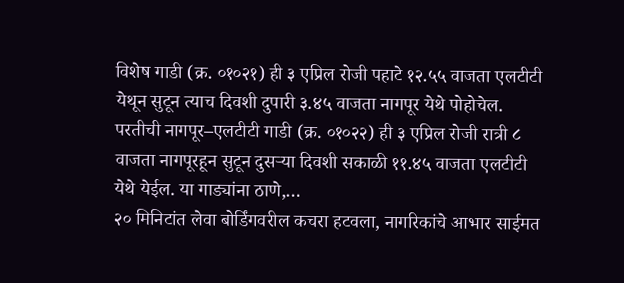विशेष गाडी (क्र. ०१०२१) ही ३ एप्रिल रोजी पहाटे १२.५५ वाजता एलटीटी येथून सुटून त्याच दिवशी दुपारी ३.४५ वाजता नागपूर येथे पोहोचेल. परतीची नागपूर–एलटीटी गाडी (क्र. ०१०२२) ही ३ एप्रिल रोजी रात्री ८ वाजता नागपूरहून सुटून दुसऱ्या दिवशी सकाळी ११.४५ वाजता एलटीटी येथे येईल. या गाड्यांना ठाणे,…
२० मिनिटांत लेवा बोर्डिंगवरील कचरा हटवला, नागरिकांचे आभार साईमत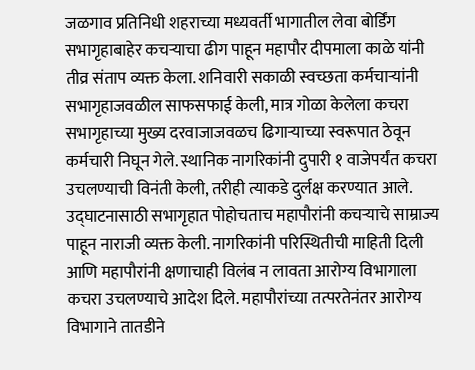जळगाव प्रतिनिधी शहराच्या मध्यवर्ती भागातील लेवा बोर्डिंग सभागृहाबाहेर कचऱ्याचा ढीग पाहून महापौर दीपमाला काळे यांनी तीव्र संताप व्यक्त केला. शनिवारी सकाळी स्वच्छता कर्मचाऱ्यांनी सभागृहाजवळील साफसफाई केली, मात्र गोळा केलेला कचरा सभागृहाच्या मुख्य दरवाजाजवळच ढिगाऱ्याच्या स्वरूपात ठेवून कर्मचारी निघून गेले. स्थानिक नागरिकांनी दुपारी १ वाजेपर्यंत कचरा उचलण्याची विनंती केली, तरीही त्याकडे दुर्लक्ष करण्यात आले. उद्घाटनासाठी सभागृहात पोहोचताच महापौरांनी कचऱ्याचे साम्राज्य पाहून नाराजी व्यक्त केली. नागरिकांनी परिस्थितीची माहिती दिली आणि महापौरांनी क्षणाचाही विलंब न लावता आरोग्य विभागाला कचरा उचलण्याचे आदेश दिले. महापौरांच्या तत्परतेनंतर आरोग्य विभागाने तातडीने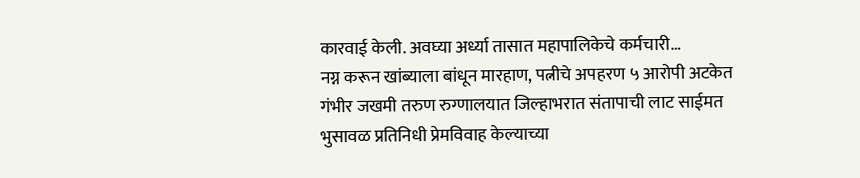कारवाई केली. अवघ्या अर्ध्या तासात महापालिकेचे कर्मचारी…
नग्न करून खांब्याला बांधून मारहाण, पत्नीचे अपहरण ५ आरोपी अटकेत गंभीर जखमी तरुण रुग्णालयात जिल्हाभरात संतापाची लाट साईमत भुसावळ प्रतिनिधी प्रेमविवाह केल्याच्या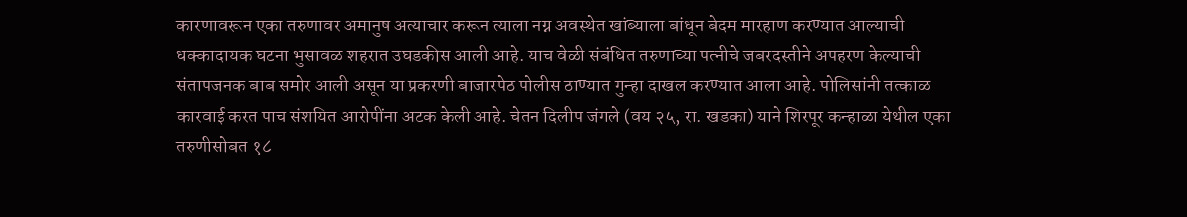कारणावरून एका तरुणावर अमानुष अत्याचार करून त्याला नग्न अवस्थेत खांब्याला बांधून बेदम मारहाण करण्यात आल्याची धक्कादायक घटना भुसावळ शहरात उघडकीस आली आहे. याच वेळी संबंधित तरुणाच्या पत्नीचे जबरदस्तीने अपहरण केल्याची संतापजनक बाब समोर आली असून या प्रकरणी बाजारपेठ पोलीस ठाण्यात गुन्हा दाखल करण्यात आला आहे. पोलिसांनी तत्काळ कारवाई करत पाच संशयित आरोपींना अटक केली आहे. चेतन दिलीप जंगले (वय २५, रा. खडका) याने शिरपूर कन्हाळा येथील एका तरुणीसोबत १८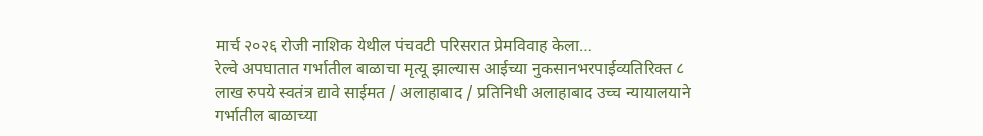मार्च २०२६ रोजी नाशिक येथील पंचवटी परिसरात प्रेमविवाह केला…
रेल्वे अपघातात गर्भातील बाळाचा मृत्यू झाल्यास आईच्या नुकसानभरपाईव्यतिरिक्त ८ लाख रुपये स्वतंत्र द्यावे साईमत / अलाहाबाद / प्रतिनिधी अलाहाबाद उच्च न्यायालयाने गर्भातील बाळाच्या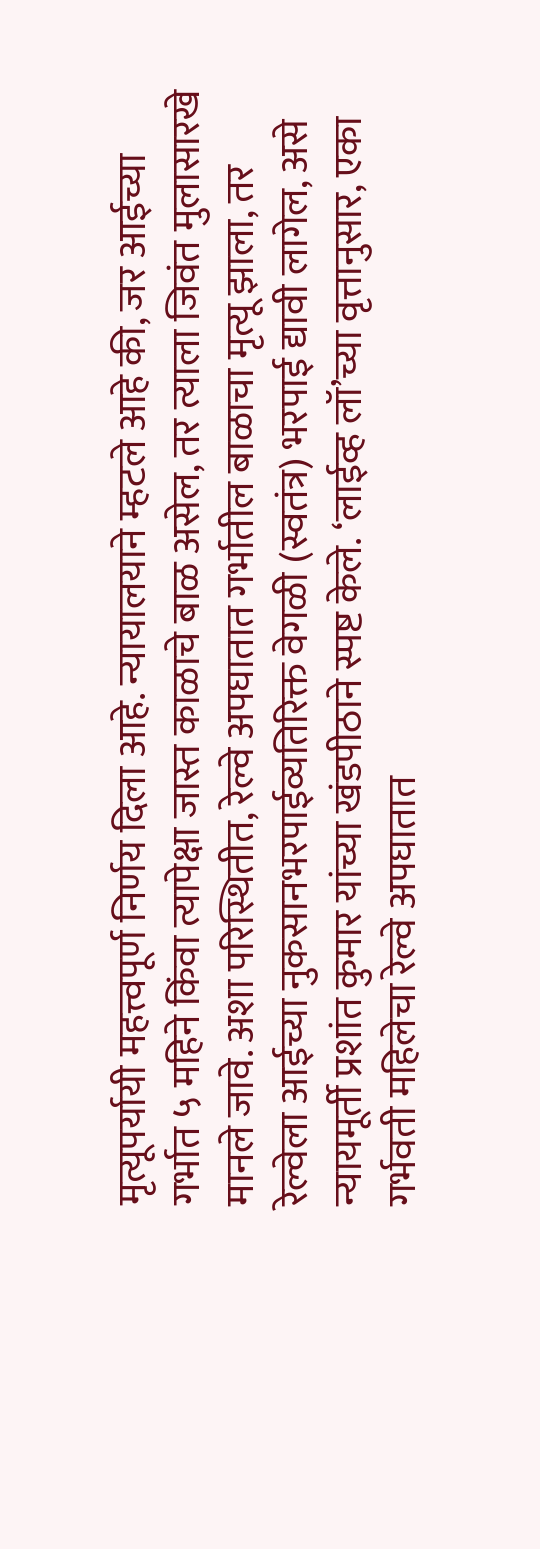मृत्यूपर्यायी महत्त्वपूर्ण निर्णय दिला आहे. न्यायालयाने म्हटले आहे की, जर आईच्या गर्भात ५ महिने किंवा त्यापेक्षा जास्त काळाचे बाळ असेल, तर त्याला जिवंत मुलासारखे मानले जावे. अशा परिस्थितीत, रेल्वे अपघातात गर्भातील बाळाचा मृत्यू झाला, तर रेल्वेला आईच्या नुकसानभरपाईव्यतिरिक्त वेगळी (स्वतंत्र) भरपाई द्यावी लागेल, असे न्यायमूर्ती प्रशांत कुमार यांच्या खंडपीठाने स्पष्ट केले. ‘लाईव्ह लॉ’च्या वृत्तानुसार, एका गर्भवती महिलेचा रेल्वे अपघातात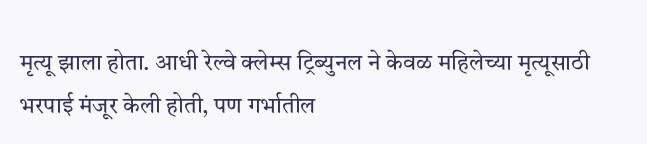मृत्यू झाला होता. आधी रेल्वे क्लेम्स ट्रिब्युनल ने केवळ महिलेच्या मृत्यूसाठी भरपाई मंजूर केली होती, पण गर्भातील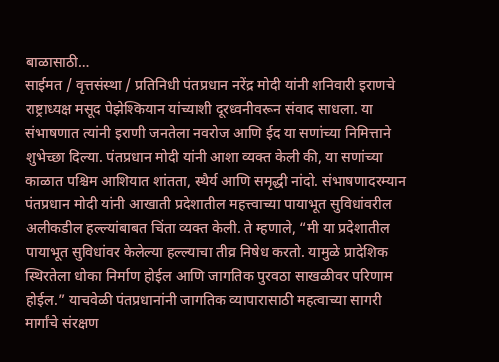बाळासाठी…
साईमत / वृत्तसंस्था / प्रतिनिधी पंतप्रधान नरेंद्र मोदी यांनी शनिवारी इराणचे राष्ट्राध्यक्ष मसूद पेझेश्कियान यांच्याशी दूरध्वनीवरून संवाद साधला. या संभाषणात त्यांनी इराणी जनतेला नवरोज आणि ईद या सणांच्या निमित्ताने शुभेच्छा दिल्या. पंतप्रधान मोदी यांनी आशा व्यक्त केली की, या सणांच्या काळात पश्चिम आशियात शांतता, स्थैर्य आणि समृद्धी नांदो. संभाषणादरम्यान पंतप्रधान मोदी यांनी आखाती प्रदेशातील महत्त्वाच्या पायाभूत सुविधांवरील अलीकडील हल्ल्यांबाबत चिंता व्यक्त केली. ते म्हणाले, “मी या प्रदेशातील पायाभूत सुविधांवर केलेल्या हल्ल्याचा तीव्र निषेध करतो. यामुळे प्रादेशिक स्थिरतेला धोका निर्माण होईल आणि जागतिक पुरवठा साखळीवर परिणाम होईल.” याचवेळी पंतप्रधानांनी जागतिक व्यापारासाठी महत्वाच्या सागरी मार्गांचे संरक्षण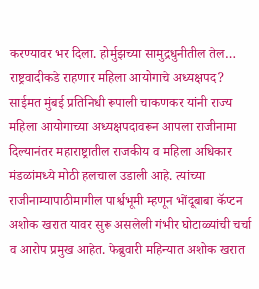करण्यावर भर दिला. होर्मुझच्या सामुद्रधुनीतील तेल…
राष्ट्रवादीकडे राहणार महिला आयोगाचे अध्यक्षपद? साईमत मुंबई प्रतिनिधी रूपाली चाकणकर यांनी राज्य महिला आयोगाच्या अध्यक्षपदावरून आपला राजीनामा दिल्यानंतर महाराष्ट्रातील राजकीय व महिला अधिकार मंडळांमध्ये मोठी हलचाल उडाली आहे. त्यांच्या राजीनाम्यापाठीमागील पार्श्वभूमी म्हणून भोंदूबाबा कॅप्टन अशोक खरात यावर सुरू असलेली गंभीर घोटाळ्यांची चर्चा व आरोप प्रमुख आहेत. फेब्रुवारी महिन्यात अशोक खरात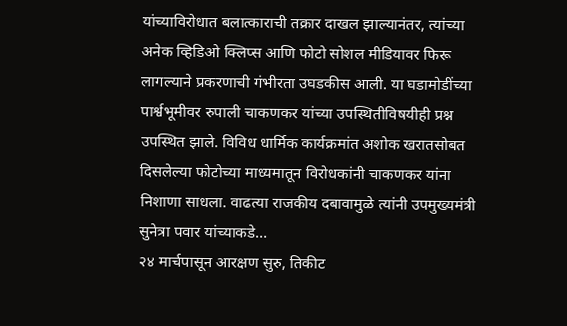यांच्याविरोधात बलात्काराची तक्रार दाखल झाल्यानंतर, त्यांच्या अनेक व्हिडिओ क्लिप्स आणि फोटो सोशल मीडियावर फिरू लागल्याने प्रकरणाची गंभीरता उघडकीस आली. या घडामोडींच्या पार्श्वभूमीवर रुपाली चाकणकर यांच्या उपस्थितीविषयीही प्रश्न उपस्थित झाले. विविध धार्मिक कार्यक्रमांत अशोक खरातसोबत दिसलेल्या फोटोच्या माध्यमातून विरोधकांनी चाकणकर यांना निशाणा साधला. वाढत्या राजकीय दबावामुळे त्यांनी उपमुख्यमंत्री सुनेत्रा पवार यांच्याकडे…
२४ मार्चपासून आरक्षण सुरु, तिकीट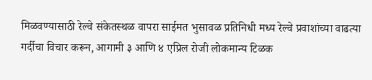मिळवण्यासाठी रेल्वे संकेतस्थळ वापरा साईमत भुसावळ प्रतिनिधी मध्य रेल्वे प्रवाशांच्या वाढत्या गर्दीचा विचार करून, आगामी ३ आणि ४ एप्रिल रोजी लोकमान्य टिळक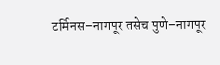टर्मिनस–नागपूर तसेच पुणे–नागपूर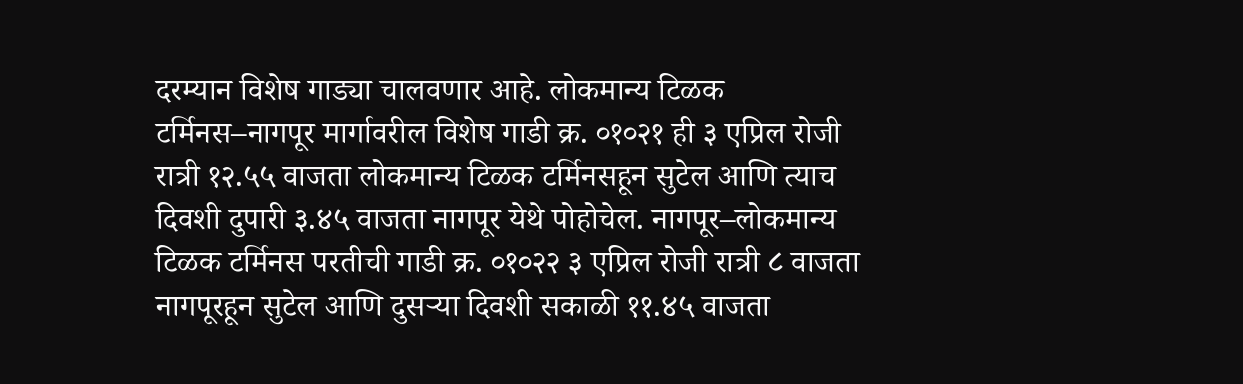दरम्यान विशेष गाड्या चालवणार आहे. लोकमान्य टिळक टर्मिनस–नागपूर मार्गावरील विशेष गाडी क्र. ०१०२१ ही ३ एप्रिल रोजी रात्री १२.५५ वाजता लोकमान्य टिळक टर्मिनसहून सुटेल आणि त्याच दिवशी दुपारी ३.४५ वाजता नागपूर येथे पोहोचेल. नागपूर–लोकमान्य टिळक टर्मिनस परतीची गाडी क्र. ०१०२२ ३ एप्रिल रोजी रात्री ८ वाजता नागपूरहून सुटेल आणि दुसऱ्या दिवशी सकाळी ११.४५ वाजता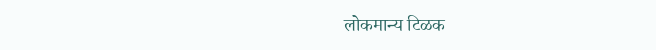लोकमान्य टिळक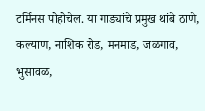टर्मिनस पोहोचेल. या गाड्यांचे प्रमुख थांबे ठाणे, कल्याण, नाशिक रोड, मनमाड, जळगाव, भुसावळ,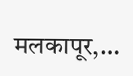मलकापूर,…